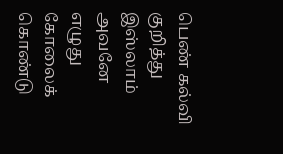பெண் கல்வி குறித்து இஸ்லாம்
அவனே எழுது கோலைக் கொண்டு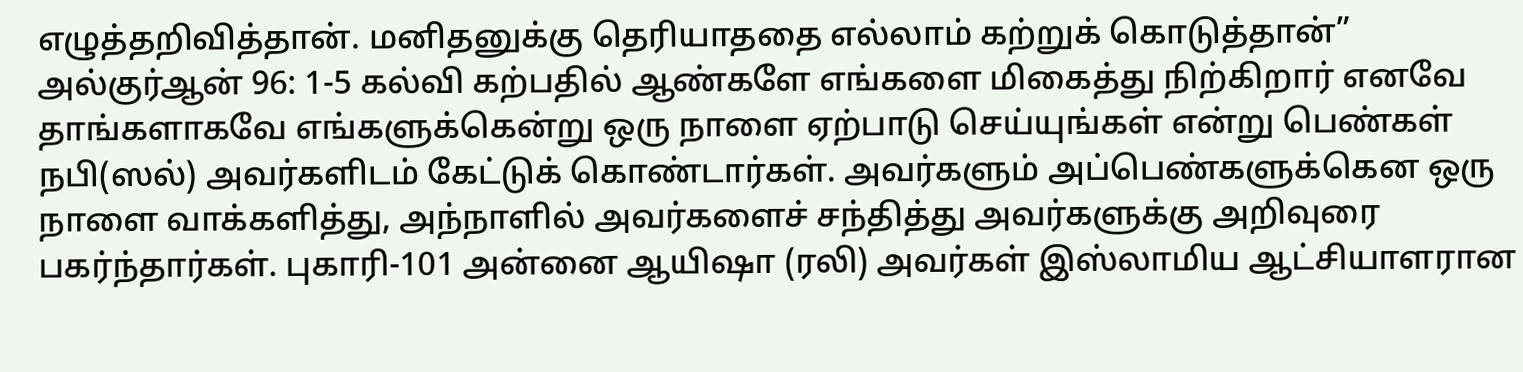எழுத்தறிவித்தான். மனிதனுக்கு தெரியாததை எல்லாம் கற்றுக் கொடுத்தான்” அல்குர்ஆன் 96: 1-5 கல்வி கற்பதில் ஆண்களே எங்களை மிகைத்து நிற்கிறார் எனவே தாங்களாகவே எங்களுக்கென்று ஒரு நாளை ஏற்பாடு செய்யுங்கள் என்று பெண்கள் நபி(ஸல்) அவர்களிடம் கேட்டுக் கொண்டார்கள். அவர்களும் அப்பெண்களுக்கென ஒரு நாளை வாக்களித்து, அந்நாளில் அவர்களைச் சந்தித்து அவர்களுக்கு அறிவுரை பகர்ந்தார்கள். புகாரி-101 அன்னை ஆயிஷா (ரலி) அவர்கள் இஸ்லாமிய ஆட்சியாளரான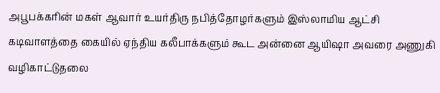அபூபக்கரின் மகள் ஆவார் உயர்திரு நபித்தோழர்களும் இஸ்லாமிய ஆட்சி கடிவாளத்தை கையில் ஏந்திய கலீபாக்களும் கூட அன்னை ஆயிஷா அவரை அணுகி வழிகாட்டுதலை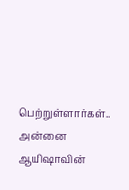பெற்றுள்ளார்கள்.. அன்னை ஆயிஷாவின்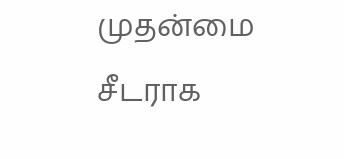முதன்மை சீடராக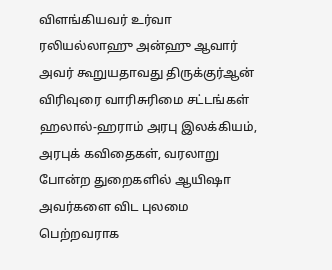விளங்கியவர் உர்வா ரலியல்லாஹு அன்ஹு ஆவார் அவர் கூறுயதாவது திருக்குர்ஆன் விரிவுரை வாரிசுரிமை சட்டங்கள் ஹலால்-ஹராம் அரபு இலக்கியம், அரபுக் கவிதைகள், வரலாறு போன்ற துறைகளில் ஆயிஷா அவர்களை விட புலமை பெற்றவராக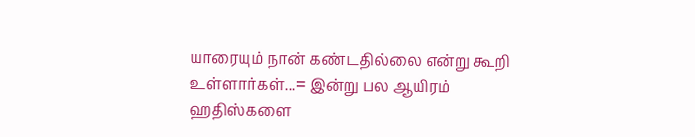யாரையும் நான் கண்டதில்லை என்று கூறி உள்ளார்கள்...= இன்று பல ஆயிரம் ஹதிஸ்களை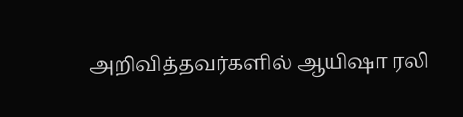அறிவித்தவர்களில் ஆயிஷா ரலி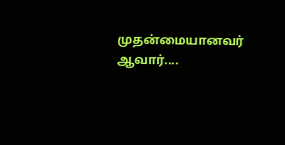முதன்மையானவர் ஆவார்....